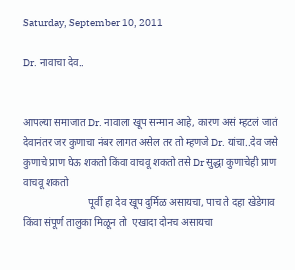Saturday, September 10, 2011

Dr. नावाचा देव..


आपल्या समाजात Dr. नावाला खूप सन्मान आहे, कारण असं म्हटलं जातं देवानंतर जर कुणाचा नंबर लागत असेल तर तो म्हणजे Dr. यांचा..देव जसे कुणाचे प्राण घेऊ शकतो किंवा वाचवू शकतो तसे Dr सुद्धा कुणाचेही प्राण वाचवू शकतो
                         पूर्वी हा देव खूप दुर्मिळ असायचा, पाच ते दहा खेडेगाव किंवा संपूर्ण तालुका मिळून तो  एखादा दोनच असायचा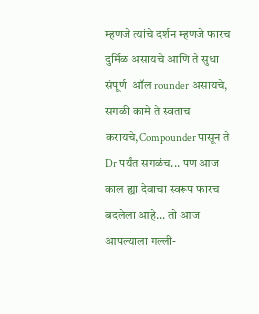म्हणजे त्यांचे दर्शन म्हणजे फारच दुर्मिळ असायचे आणि ते सुधा संपूर्ण  ऑल rounder असायचे, सगळी कामे ते स्वताच करायचे,Compounder पासून ते Dr पर्यंत सगळंच... पण आज  काल ह्या देवाचा स्वरूप फारच बदलेला आहे... तो आज आपल्याला गल्ली-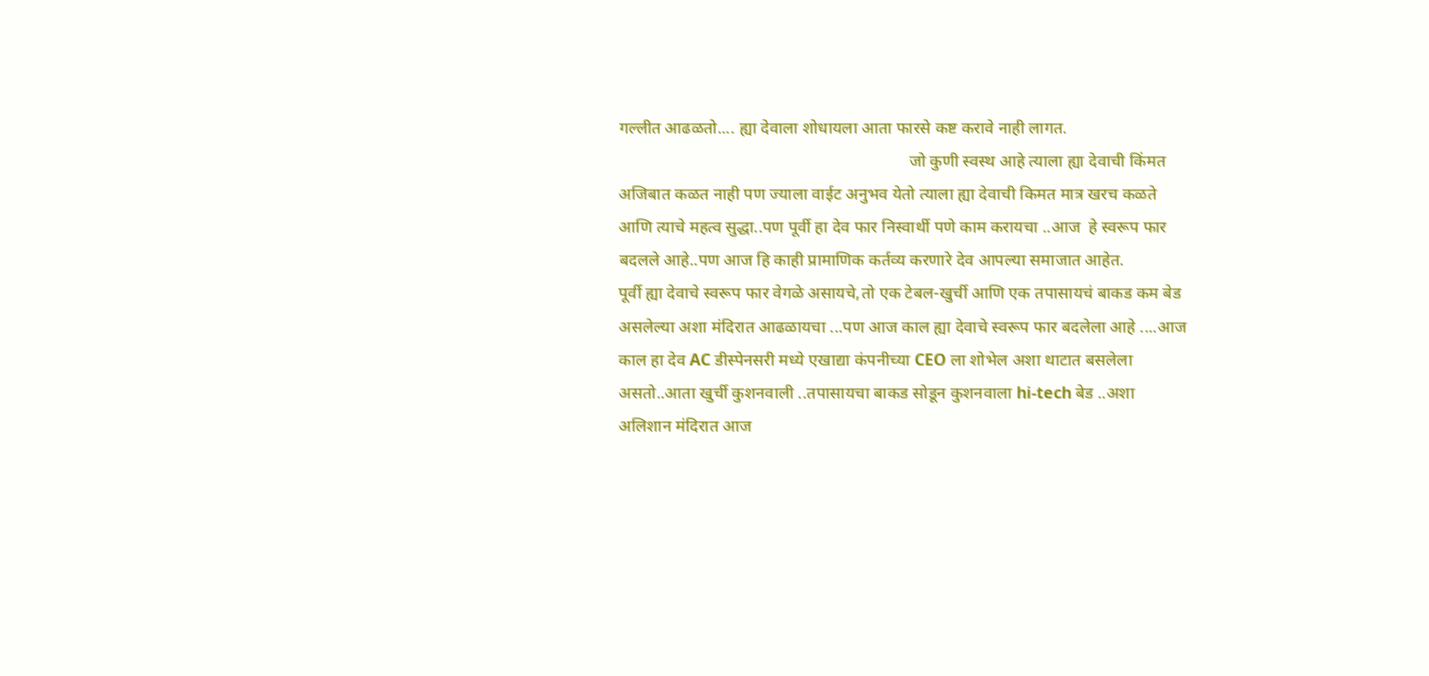गल्लीत आढळतो.... ह्या देवाला शोधायला आता फारसे कष्ट करावे नाही लागत.
                                                                      जो कुणी स्वस्थ आहे त्याला ह्या देवाची किंमत अजिबात कळत नाही पण ज्याला वाईट अनुभव येतो त्याला ह्या देवाची किमत मात्र खरच कळते आणि त्याचे महत्व सुद्धा..पण पूर्वी हा देव फार निस्वार्थी पणे काम करायचा ..आज  हे स्वरूप फार बदलले आहे..पण आज हि काही प्रामाणिक कर्तव्य करणारे देव आपल्या समाजात आहेत.
पूर्वी ह्या देवाचे स्वरूप फार वेगळे असायचे,तो एक टेबल-खुर्ची आणि एक तपासायचं बाकड कम बेड असलेल्या अशा मंदिरात आढळायचा ...पण आज काल ह्या देवाचे स्वरूप फार बदलेला आहे ....आज काल हा देव AC डीस्पेनसरी मध्ये एखाद्या कंपनीच्या CEO ला शोभेल अशा थाटात बसलेला असतो..आता खुर्ची कुशनवाली ..तपासायचा बाकड सोडून कुशनवाला hi-tech बेड ..अशा अलिशान मंदिरात आज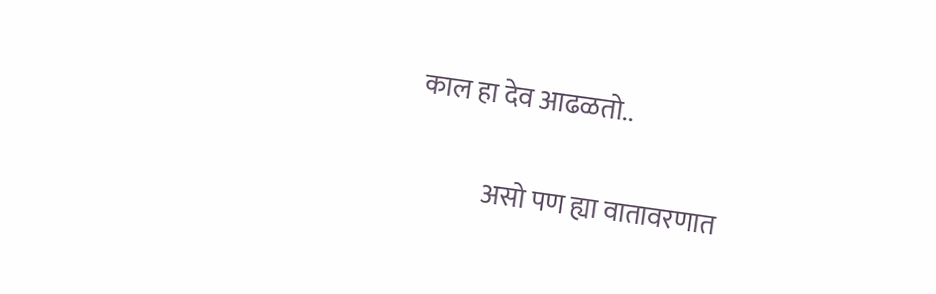काल हा देव आढळतो..

             असो पण ह्या वातावरणात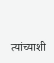त्यांच्याशी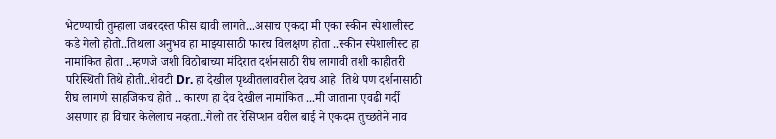भेटण्याची तुम्हाला जबरदस्त फीस द्यावी लागते...असाच एकदा मी एका स्कीन स्पेशालीस्ट कडे गेलो होतो..तिथला अनुभव हा माझ्यासाठी फारच विलक्षण होता ..स्कीन स्पेशालीस्ट हा नामांकित होता ..म्हणजे जशी विठोबाच्या मंदिरात दर्शनसाठी रीघ लागावी तशी काहीतरी परिस्थिती तिथे होती..शेवटी Dr. हा देखील पृथ्वीतलावरील देवच आहे  तिथे पण दर्शनासाठी रीघ लागणे साहजिकच होते .. कारण हा देव देखील नामांकित ...मी जाताना एवढी गर्दी असणार हा विचार केलेलाच नव्हता..गेलो तर रेसिप्शन वरील बाई ने एकदम तुच्छतेने नाव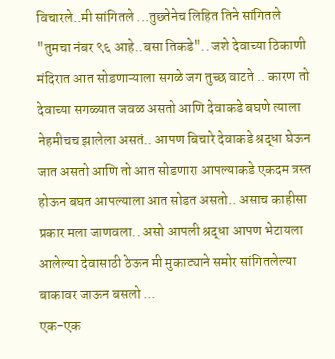विचारले..मी सांगितले ...तुछ्तेनेच लिहित तिने सांगितले  "तुमचा नंबर ९६ आहे..बसा तिकडे".. जशे देवाच्या ठिकाणी मंदिरात आत सोडणाऱ्याला सगळे जग तुच्छ वाटते .. कारण तो देवाच्या सगळ्यात जवळ असतो आणि देवाकडे बघणे त्याला नेहमीचच झालेला असतं.. आपण बिचारे देवाकडे श्रद्धा घेऊन जात असतो आणि तो आत सोडणारा आपल्याकडे एकदम त्रस्त होऊन बघत आपल्याला आत सोडत असतो.. असाच काहीसा प्रकार मला जाणवला.. असो आपली श्रद्धा आपण भेटायला आलेल्या देवासाठी ठेऊन मी मुकाट्याने समोर सांगितलेल्या बाकावर जाऊन बसलो ...
एक-एक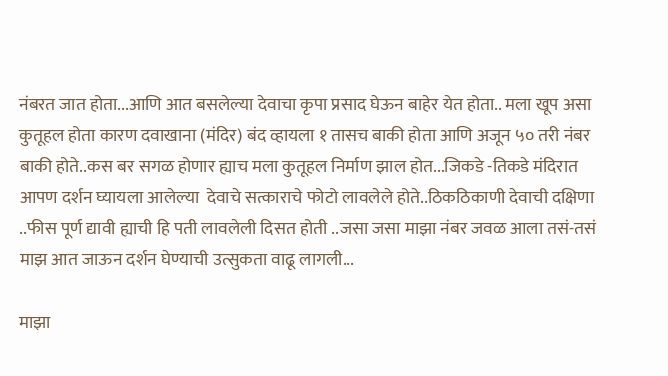नंबरत जात होता...आणि आत बसलेल्या देवाचा कृपा प्रसाद घेऊन बाहेर येत होता.. मला खूप असा कुतूहल होता कारण दवाखाना (मंदिर) बंद व्हायला १ तासच बाकी होता आणि अजून ५० तरी नंबर बाकी होते..कस बर सगळ होणार ह्याच मला कुतूहल निर्माण झाल होत...जिकडे -तिकडे मंदिरात आपण दर्शन घ्यायला आलेल्या  देवाचे सत्काराचे फोटो लावलेले होते..ठिकठिकाणी देवाची दक्षिणा ..फीस पूर्ण द्यावी ह्याची हि पती लावलेली दिसत होती ..जसा जसा माझा नंबर जवळ आला तसं-तसं माझ आत जाऊन दर्शन घेण्याची उत्सुकता वाढू लागली...

माझा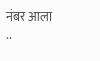नंबर आला ..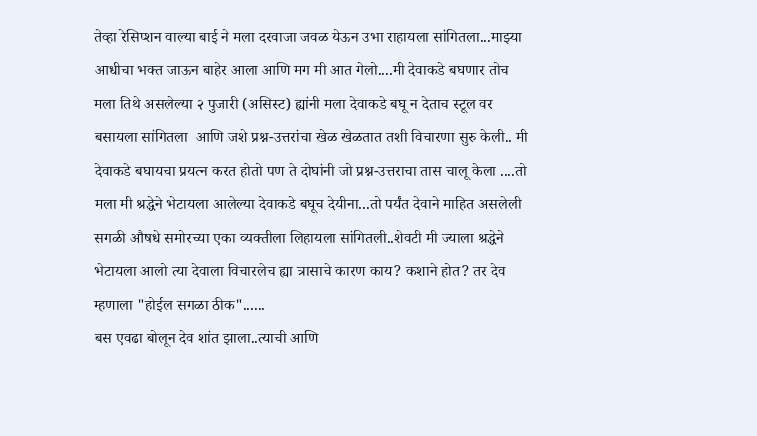तेव्हा रेसिप्शन वाल्या बाई ने मला दरवाजा जवळ येऊन उभा राहायला सांगितला...माझ्या आधीचा भक्त जाऊन बाहेर आला आणि मग मी आत गेलो....मी देवाकडे बघणार तोच मला तिथे असलेल्या २ पुजारी (असिस्ट) ह्यांनी मला देवाकडे बघू न देताच स्टूल वर बसायला सांगितला  आणि जशे प्रश्न-उत्तरांचा खेळ खेळतात तशी विचारणा सुरु केली.. मी देवाकडे बघायचा प्रयत्न करत होतो पण ते दोघांनी जो प्रश्न-उत्तराचा तास चालू केला ....तो मला मी श्रद्धेने भेटायला आलेल्या देवाकडे बघूच देयीना...तो पर्यंत देवाने माहित असलेली सगळी औषधे समोरच्या एका व्यक्तीला लिहायला सांगितली..शेवटी मी ज्याला श्रद्धेने भेटायला आलो त्या देवाला विचारलेच ह्या त्रासाचे कारण काय? कशाने होत? तर देव म्हणाला "होईल सगळा ठीक"......
बस एवढा बोलून देव शांत झाला..त्याची आणि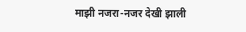माझी नजरा-नजर देखी झाली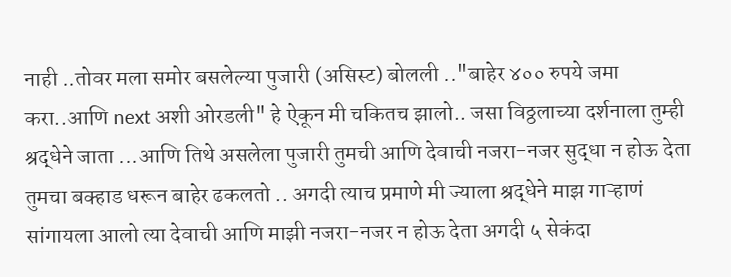नाही ..तोवर मला समोर बसलेल्या पुजारी (असिस्ट) बोलली .."बाहेर ४०० रुपये जमा करा..आणि next अशी ओरडली" हे ऐकून मी चकितच झालो.. जसा विठ्ठलाच्या दर्शनाला तुम्ही श्रद्धेने जाता ...आणि तिथे असलेला पुजारी तुमची आणि देवाची नजरा-नजर सुद्धा न होऊ देता तुमचा बक्हाड धरून बाहेर ढकलतो .. अगदी त्याच प्रमाणे मी ज्याला श्रद्धेने माझ गाऱ्हाणं सांगायला आलो त्या देवाची आणि माझी नजरा-नजर न होऊ देता अगदी ५ सेकंदा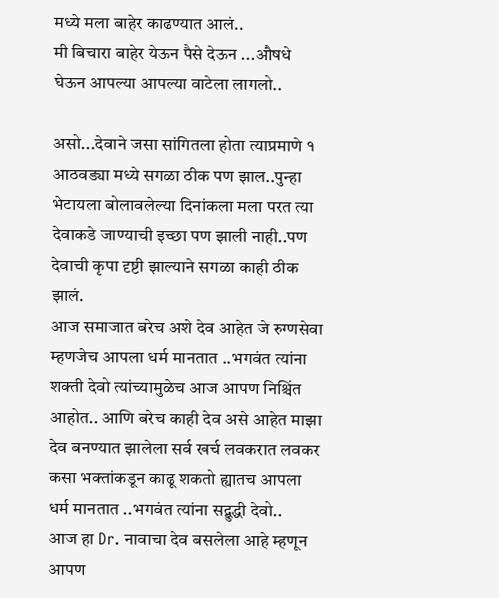मध्ये मला बाहेर काढण्यात आलं..
मी बिचारा बाहेर येऊन पैसे देऊन ...औषधे घेऊन आपल्या आपल्या वाटेला लागलो..

असो...देवाने जसा सांगितला होता त्याप्रमाणे १ आठवड्या मध्ये सगळा ठीक पण झाल..पुन्हा भेटायला बोलावलेल्या दिनांकला मला परत त्या देवाकडे जाण्याची इच्छा पण झाली नाही..पण देवाची कृपा दृष्टी झाल्याने सगळा काही ठीक झालं.
आज समाजात बरेच अशे देव आहेत जे रुग्णसेवा म्हणजेच आपला धर्म मानतात ..भगवंत त्यांना शक्ती देवो त्यांच्यामुळेच आज आपण निश्चिंत आहोत.. आणि बरेच काही देव असे आहेत माझा देव बनण्यात झालेला सर्व खर्च लवकरात लवकर कसा भक्तांकडून काढू शकतो ह्यातच आपला धर्म मानतात ..भगवंत त्यांना सद्बुद्धी देवो..
आज हा Dr. नावाचा देव बसलेला आहे म्हणून आपण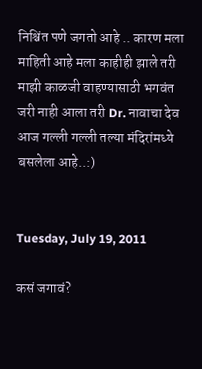निश्चिंत पणे जगतो आहे .. कारण मला माहिती आहे मला काहीही झाले तरी माझी काळजी वाहण्यासाठी भगवंत जरी नाही आला तरी Dr. नावाचा देव आज गल्ली गल्ली तल्या मंदिरांमध्ये बसलेला आहे..:)


Tuesday, July 19, 2011

कसं जगावं?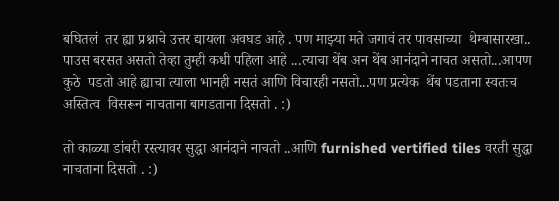बघितलं  तर ह्या प्रश्नाचे उत्तर द्यायला अवघड आहे . पण माझ्या मते जगावं तर पावसाच्या  थेम्बासारखा..
पाउस बरसत असतो तेव्हा तुम्ही कधी पहिला आहे ...त्याचा थेंब अन थेंब आनंदाने नाचत असतो...आपण कुठे  पडतो आहे ह्याचा त्याला भानही नसतं आणि विचारही नसतो...पण प्रत्येक  थेंब पडताना स्वतःच अस्तित्व  विसरून नाचताना बागडताना दिसतो . :)

तो काळ्या डांबरी रस्त्यावर सुद्धा आनंदाने नाचतो ..आणि furnished vertified tiles वरती सुद्धा नाचताना दिसतो . :)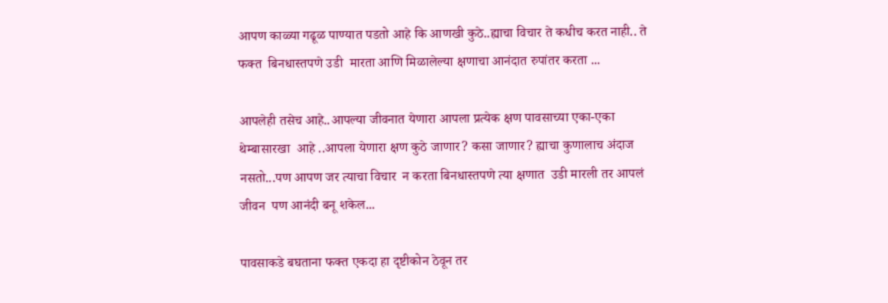आपण काळ्या गढूळ पाण्यात पडतो आहे कि आणखी कुठे..ह्याचा विचार ते कधीच करत नाही.. ते फक्त  बिनधास्तपणे उडी  मारता आणि मिळालेल्या क्षणाचा आनंदात रुपांतर करता ...

आपलेही तसेच आहे..आपल्या जीवनात येणारा आपला प्रत्येक क्षण पावसाच्या एका-एका थेम्बासारखा  आहे ..आपला येणारा क्षण कुठे जाणार? कसा जाणार? ह्याचा कुणालाच अंदाज नसतो...पण आपण जर त्याचा विचार  न करता बिनधास्तपणे त्या क्षणात  उडी मारली तर आपलं  जीवन  पण आनंदी बनू शकेल...

पावसाकडे बघताना फक्त एकदा हा दृष्टीकोन ठेवून तर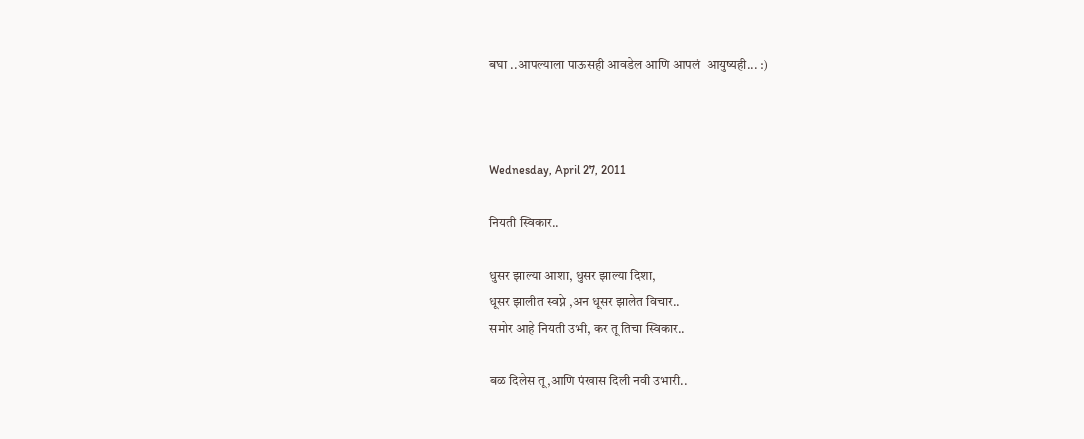बघा ..आपल्याला पाऊसही आवडेल आणि आपलं  आयुष्यही... :)



Wednesday, April 27, 2011

नियती स्विकार..

धुसर झाल्या आशा, धुसर झाल्या दिशा,
धूसर झालीत स्वप्ने ,अन धूसर झालेत विचार..
समोर आहे नियती उभी, कर तू तिचा स्विकार..

बळ दिलेस तू,आणि पंखास दिली नवी उभारी..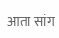आता सांग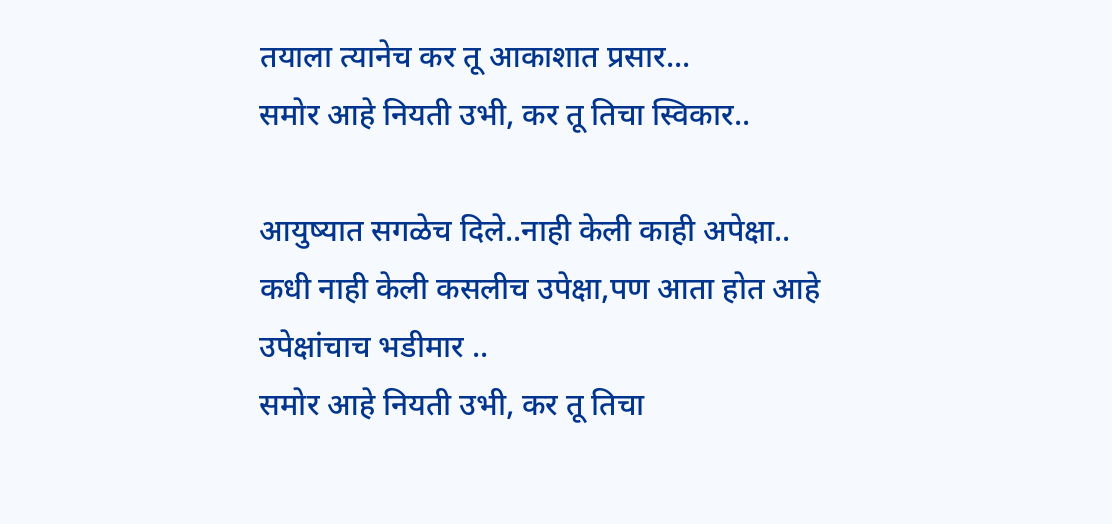तयाला त्यानेच कर तू आकाशात प्रसार...
समोर आहे नियती उभी, कर तू तिचा स्विकार..

आयुष्यात सगळेच दिले..नाही केली काही अपेक्षा..
कधी नाही केली कसलीच उपेक्षा,पण आता होत आहे उपेक्षांचाच भडीमार ..
समोर आहे नियती उभी, कर तू तिचा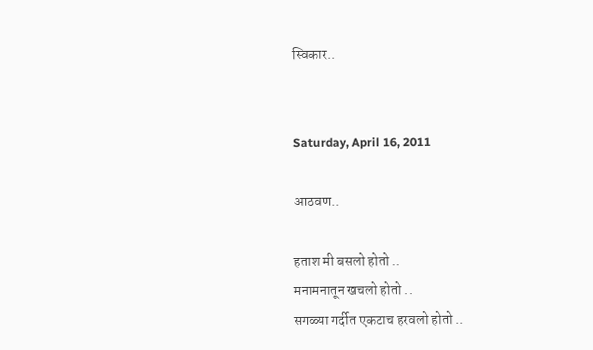स्विकार..


Saturday, April 16, 2011

आठवण..

हताश मी बसलो होतो ..
मनामनातून खचलो होतो ..
सगळ्या गर्दीत एकटाच हरवलो होतो ..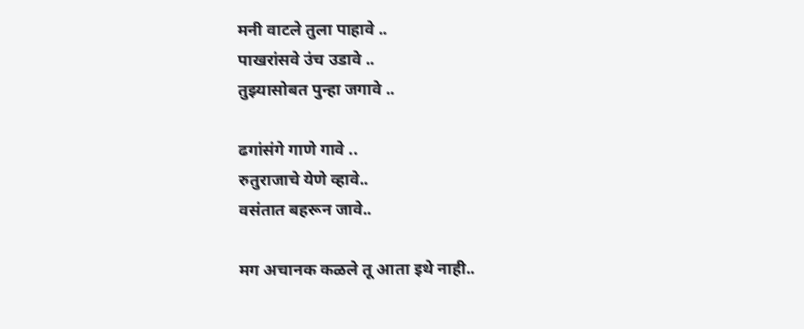मनी वाटले तुला पाहावे ..
पाखरांसवे उंच उडावे ..
तुझ्यासोबत पुन्हा जगावे ..

ढगांसंगे गाणे गावे ..
रुतुराजाचे येणे व्हावे..
वसंतात बहरून जावे..

मग अचानक कळले तू आता इथे नाही..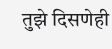तुझे दिसणेही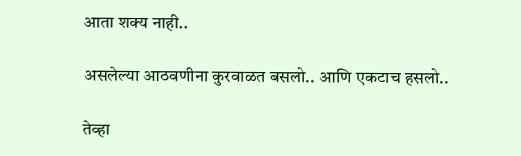आता शक्य नाही..

असलेल्या आठवणीना कुरवाळत बसलो.. आणि एकटाच हसलो..

तेव्हा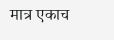मात्र एकाच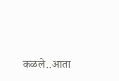कळले..आता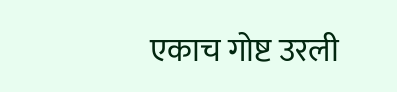एकाच गोष्ट उरली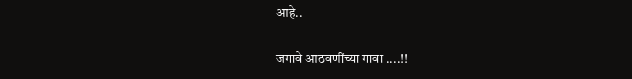आहे..

जगावे आठवणींच्या गावा ....!!